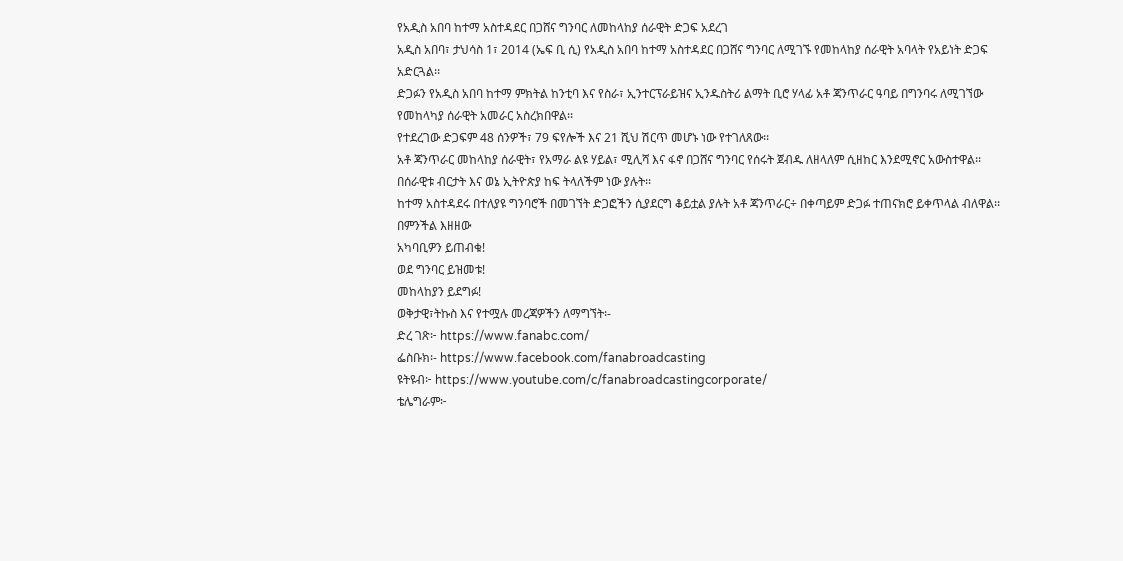የአዲስ አበባ ከተማ አስተዳደር በጋሸና ግንባር ለመከላከያ ሰራዊት ድጋፍ አደረገ
አዲስ አበባ፣ ታህሳስ 1፣ 2014 (ኤፍ ቢ ሲ) የአዲስ አበባ ከተማ አስተዳደር በጋሸና ግንባር ለሚገኙ የመከላከያ ሰራዊት አባላት የአይነት ድጋፍ አድርጓል፡፡
ድጋፉን የአዲስ አበባ ከተማ ምክትል ከንቲባ እና የስራ፣ ኢንተርፕራይዝና ኢንዱስትሪ ልማት ቢሮ ሃላፊ አቶ ጃንጥራር ዓባይ በግንባሩ ለሚገኘው የመከላካያ ሰራዊት አመራር አስረክበዋል፡፡
የተደረገው ድጋፍም 48 ሰንዎች፣ 79 ፍየሎች እና 21 ሺህ ሽርጥ መሆኑ ነው የተገለጸው፡፡
አቶ ጃንጥራር መከላከያ ሰራዊት፣ የአማራ ልዩ ሃይል፣ ሚሊሻ እና ፋኖ በጋሸና ግንባር የሰሩት ጀብዱ ለዘላለም ሲዘከር እንደሚኖር አውስተዋል፡፡
በሰራዊቱ ብርታት እና ወኔ ኢትዮጵያ ከፍ ትላለችም ነው ያሉት፡፡
ከተማ አስተዳደሩ በተለያዩ ግንባሮች በመገኘት ድጋፎችን ሲያደርግ ቆይቷል ያሉት አቶ ጃንጥራር÷ በቀጣይም ድጋፉ ተጠናክሮ ይቀጥላል ብለዋል፡፡
በምንችል እዘዘው
አካባቢዎን ይጠብቁ!
ወደ ግንባር ይዝመቱ!
መከላከያን ይደግፉ!
ወቅታዊ፣ትኩስ እና የተሟሉ መረጃዎችን ለማግኘት፡-
ድረ ገጽ፦ https://www.fanabc.com/
ፌስቡክ፡- https://www.facebook.com/fanabroadcasting
ዩትዩብ፦ https://www.youtube.com/c/fanabroadcastingcorporate/
ቴሌግራም፦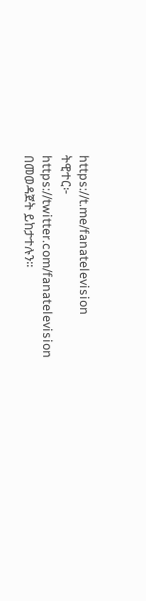https://t.me/fanatelevision
ትዊተር፦ https://twitter.com/fanatelevision በመወዳጀት ይከታተሉን፡፡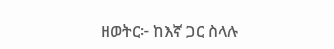ዘወትር፦ ከእኛ ጋር ስላሉ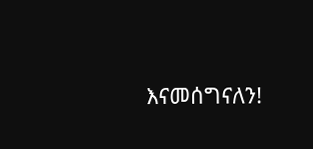እናመሰግናለን!